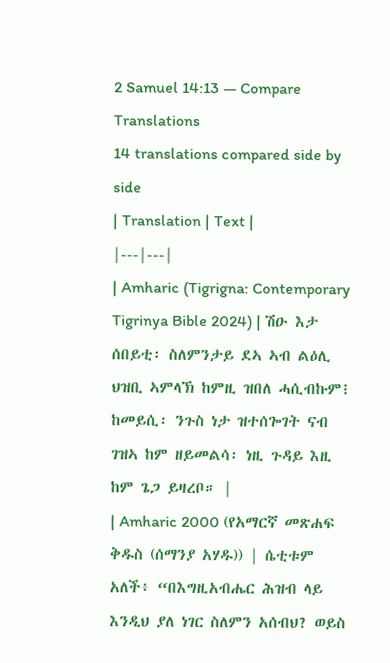2 Samuel 14:13 — Compare Translations
14 translations compared side by side
| Translation | Text |
|---|---|
| Amharic (Tigrigna: Contemporary Tigrinya Bible 2024) | ሽዑ እታ ሰበይቲ፡ ስለምንታይ ደኣ ኣብ ልዕሊ ህዝቢ ኣምላኽ ከምዚ ዝበለ ሓሲብኩም፧ ከመይሲ፡ ንጉስ ነታ ዝተሰጐገት ናብ ገዝኣ ከም ዘይመልሳ፡ ነዚ ጉዳይ እዚ ከም ጌጋ ይዛረቦ። |
| Amharic 2000 (የአማርኛ መጽሐፍ ቅዱስ (ሰማንያ አሃዱ)) | ሴቲቱም አለች፥ “በእግዚአብሔር ሕዝብ ላይ እንዲህ ያለ ነገር ስለምን አሰብህ? ወይስ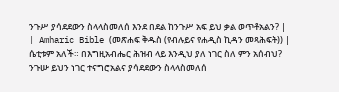ንጉሥ ያሳደደውን ስላላስመለሰ እንደ በደል ከንጉሥ አፍ ይህ ቃል ወጥቶአልን? |
| Amharic Bible (መጽሐፍ ቅዱስ (የብሉይና የሐዲስ ኪዳን መጻሕፍት)) | ሴቲቱም አለች። በእግዚአብሔር ሕዝብ ላይ እንዲህ ያለ ነገር ስለ ምን አሰብህ? ንጉሡ ይህን ነገር ተናግሮአልና ያሳደደውን ስላላስመለሰ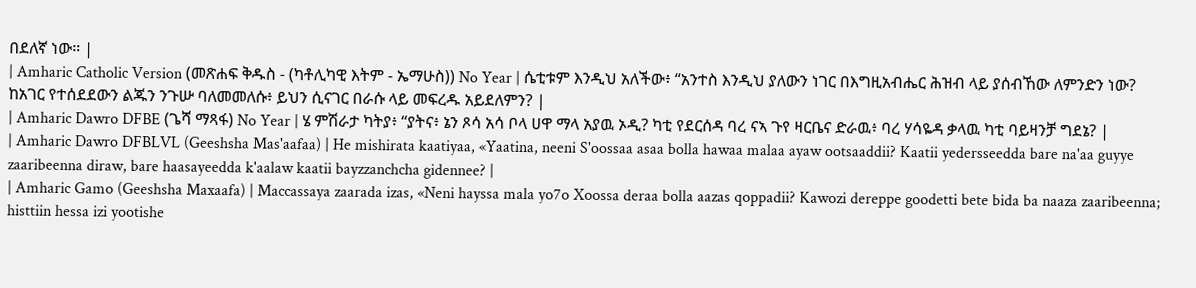በደለኛ ነው። |
| Amharic Catholic Version (መጽሐፍ ቅዱስ - (ካቶሊካዊ እትም - ኤማሁስ)) No Year | ሴቲቱም እንዲህ አለችው፥ “አንተስ እንዲህ ያለውን ነገር በእግዚአብሔር ሕዝብ ላይ ያሰብኸው ለምንድን ነው? ከአገር የተሰደደውን ልጁን ንጉሡ ባለመመለሱ፥ ይህን ሲናገር በራሱ ላይ መፍረዱ አይደለምን? |
| Amharic Dawro DFBE (ጌሻ ማጻፋ) No Year | ሄ ምሽራታ ካትያ፥ “ያትና፥ ኔን ጾሳ አሳ ቦላ ሀዋ ማላ አያዉ ኦዲ? ካቲ የደርሰዳ ባረ ናኣ ጉየ ዛርቤና ድራዉ፥ ባረ ሃሳዬዳ ቃላዉ ካቲ ባይዛንቻ ግደኔ? |
| Amharic Dawro DFBLVL (Geeshsha Mas'aafaa) | He mishirata kaatiyaa, «Yaatina, neeni S'oossaa asaa bolla hawaa malaa ayaw ootsaaddii? Kaatii yedersseedda bare na'aa guyye zaaribeenna diraw, bare haasayeedda k'aalaw kaatii bayzzanchcha gidennee? |
| Amharic Gamo (Geeshsha Maxaafa) | Maccassaya zaarada izas, «Neni hayssa mala yo7o Xoossa deraa bolla aazas qoppadii? Kawozi dereppe goodetti bete bida ba naaza zaaribeenna; histtiin hessa izi yootishe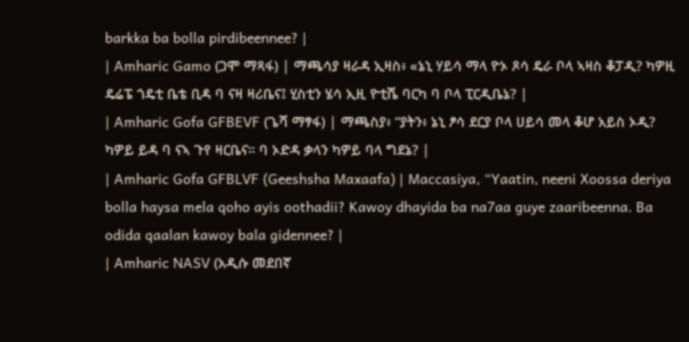barkka ba bolla pirdibeennee? |
| Amharic Gamo (ጋሞ ማጻፋ) | ማጫሳያ ዛራዳ ኢዛስ፥ «ኔኒ ሃይሳ ማላ ዮኦ ጾሳ ዴራ ቦላ ኣዛስ ቆፓዲ? ካዎዚ ዴሬፔ ጎዴቲ ቤቴ ቢዳ ባ ናዛ ዛሪቤና፤ ሂስቲን ሄሳ ኢዚ ዮቲሼ ባርካ ባ ቦላ ፒርዲቤኔ? |
| Amharic Gofa GFBEVF (ጌሻ ማፃፋ) | ማጫስያ፥ “ያትን፥ ኔኒ ፆሳ ደርያ ቦላ ሀይሳ መላ ቆሆ አይስ ኦዲ? ካዎይ ይዳ ባ ናኣ ጉየ ዛርቤና። ባ ኦድዳ ቃላን ካዎይ ባላ ግደኔ? |
| Amharic Gofa GFBLVF (Geeshsha Maxaafa) | Maccasiya, “Yaatin, neeni Xoossa deriya bolla haysa mela qoho ayis oothadii? Kawoy dhayida ba na7aa guye zaaribeenna. Ba odida qaalan kawoy bala gidennee? |
| Amharic NASV (አዲሱ መደበኛ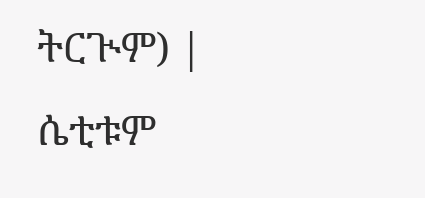ትርጒም) | ሴቲቱም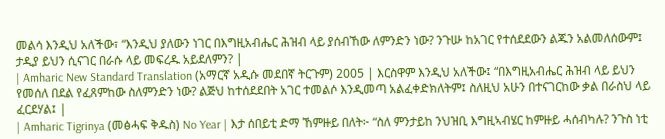መልሳ እንዲህ አለችው፣ “እንዲህ ያለውን ነገር በእግዚአብሔር ሕዝብ ላይ ያሰብኸው ለምንድን ነው? ንጉሡ ከአገር የተሰደደውን ልጁን አልመለሰውም፤ ታዲያ ይህን ሲናገር በራሱ ላይ መፍረዱ አይደለምን? |
| Amharic New Standard Translation (አማርኛ አዲሱ መደበኛ ትርጉም) 2005 | እርስዋም እንዲህ አለችው፤ “በእግዚአብሔር ሕዝብ ላይ ይህን የመሰለ በደል የፈጸምከው ስለምንድን ነው? ልጅህ ከተሰደደበት አገር ተመልሶ እንዲመጣ አልፈቀድክለትም፤ ስለዚህ አሁን በተናገርከው ቃል በራስህ ላይ ፈርደሃል፤ |
| Amharic Tigrinya (መፅሓፍ ቅዱስ) No Year | እታ ሰበይቲ ድማ ኸምዙይ በለት፦ “ስለ ምንታይከ ንህዝቢ እግዚኣብሄር ከምዙይ ሓሰብካሉ? ንጉስ ነቲ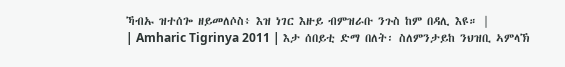ኻብኡ ዝተሰጐ ዘይመለሶስ፥ እዝ ነገር እዙይ ብምዝራቡ ንጉስ ከም በዳሊ እዩ። |
| Amharic Tigrinya 2011 | እታ ሰበይቲ ድማ በለት፡ ስለምንታይከ ንህዝቢ ኣምላኽ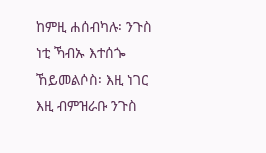ከምዚ ሐሰብካሉ፡ ንጉስ ነቲ ኻብኡ እተሰጐ ኸይመልሶስ፡ እዚ ነገር እዚ ብምዝራቡ ንጉስ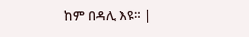ከም በዳሊ እዩ። |